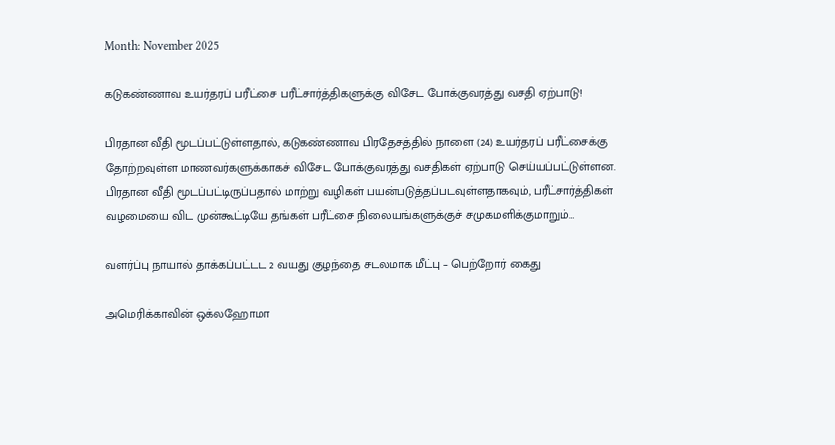Month: November 2025

கடுகண்ணாவ உயர்தரப் பரீட்சை பரீட்சார்த்திகளுக்கு விசேட போக்குவரத்து வசதி ஏற்பாடு!

பிரதான வீதி மூடப்பட்டுள்ளதால், கடுகண்ணாவ பிரதேசத்தில் நாளை (24) உயர்தரப் பரீட்சைக்கு தோற்றவுள்ள மாணவர்களுக்காகச் விசேட போக்குவரத்து வசதிகள் ஏற்பாடு செய்யப்பட்டுள்ளன. பிரதான வீதி மூடப்பட்டிருப்பதால் மாற்று வழிகள் பயன்படுத்தப்படவுள்ளதாகவும், பரீட்சார்த்திகள் வழமையை விட முன்கூட்டியே தங்கள் பரீட்சை நிலையங்களுக்குச் சமுகமளிக்குமாறும்…

வளர்ப்பு நாயால் தாக்கப்பட்டட 2 வயது குழந்தை சடலமாக மீட்பு – பெற்றோர் கைது

அமெரிக்காவின் ஒக்லஹோமா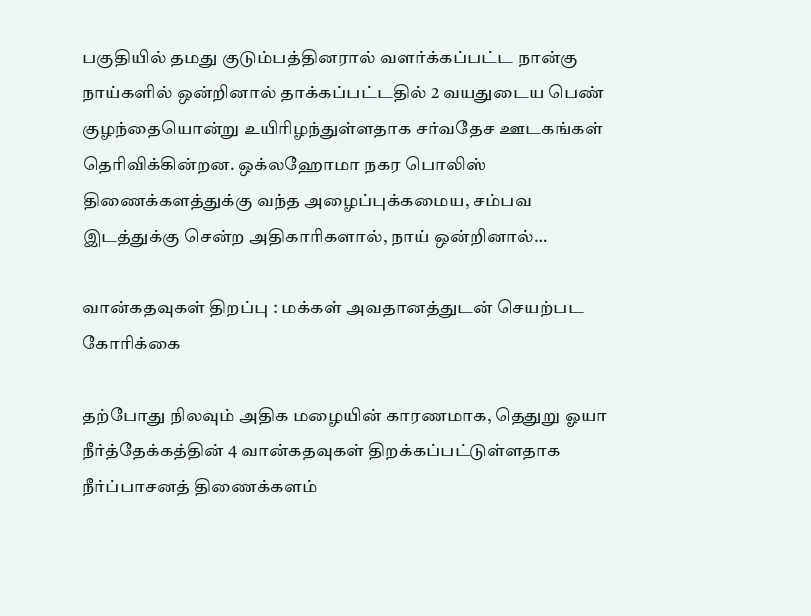பகுதியில் தமது குடும்பத்தினரால் வளர்க்கப்பட்ட நான்கு நாய்களில் ஒன்றினால் தாக்கப்பட்டதில் 2 வயதுடைய பெண் குழந்தையொன்று உயிரிழந்துள்ளதாக சர்வதேச ஊடகங்கள் தெரிவிக்கின்றன. ஒக்லஹோமா நகர பொலிஸ் திணைக்களத்துக்கு வந்த அழைப்புக்கமைய, சம்பவ இடத்துக்கு சென்ற அதிகாரிகளால், நாய் ஒன்றினால்…

வான்கதவுகள் திறப்பு : மக்கள் அவதானத்துடன் செயற்பட கோரிக்கை

தற்போது நிலவும் அதிக மழையின் காரணமாக, தெதுறு ஓயா நீர்த்தேக்கத்தின் 4 வான்கதவுகள் திறக்கப்பட்டுள்ளதாக நீர்ப்பாசனத் திணைக்களம்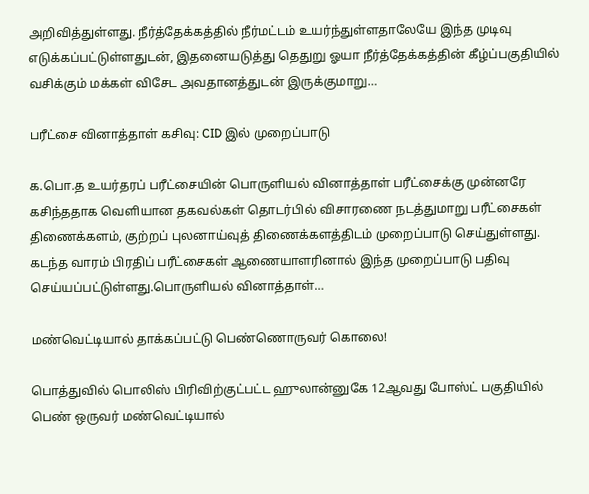அறிவித்துள்ளது. நீர்த்தேக்கத்தில் நீர்மட்டம் உயர்ந்துள்ளதாலேயே இந்த முடிவு எடுக்கப்பட்டுள்ளதுடன், இதனையடுத்து தெதுறு ஓயா நீர்த்தேக்கத்தின் கீழ்ப்பகுதியில் வசிக்கும் மக்கள் விசேட அவதானத்துடன் இருக்குமாறு…

பரீட்சை வினாத்தாள் கசிவு: CID இல் முறைப்பாடு

க.பொ.த உயர்தரப் பரீட்சையின் பொருளியல் வினாத்தாள் பரீட்சைக்கு முன்னரே கசிந்ததாக வெளியான தகவல்கள் தொடர்பில் விசாரணை நடத்துமாறு பரீட்சைகள் திணைக்களம், குற்றப் புலனாய்வுத் திணைக்களத்திடம் முறைப்பாடு செய்துள்ளது. கடந்த வாரம் பிரதிப் பரீட்சைகள் ஆணையாளரினால் இந்த முறைப்பாடு பதிவு செய்யப்பட்டுள்ளது.பொருளியல் வினாத்தாள்…

மண்வெட்டியால் தாக்கப்பட்டு பெண்ணொருவர் கொலை!

பொத்துவில் பொலிஸ் பிரிவிற்குட்பட்ட ஹுலான்னுகே 12ஆவது போஸ்ட் பகுதியில் பெண் ஒருவர் மண்வெட்டியால்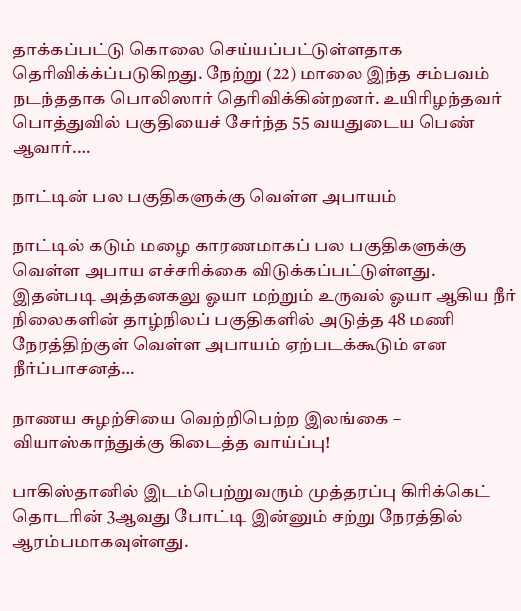தாக்கப்பட்டு கொலை செய்யப்பட்டுள்ளதாக தெரிவிக்க்ப்படுகிறது. நேற்று (22) மாலை இந்த சம்பவம் நடந்ததாக பொலிஸார் தெரிவிக்கின்றனர். உயிரிழந்தவர் பொத்துவில் பகுதியைச் சேர்ந்த 55 வயதுடைய பெண் ஆவார்.…

நாட்டின் பல பகுதிகளுக்கு வெள்ள அபாயம்

நாட்டில் கடும் மழை காரணமாகப் பல பகுதிகளுக்கு வெள்ள அபாய எச்சரிக்கை விடுக்கப்பட்டுள்ளது. இதன்படி அத்தனகலு ஓயா மற்றும் உருவல் ஓயா ஆகிய நீர் நிலைகளின் தாழ்நிலப் பகுதிகளில் அடுத்த 48 மணி நேரத்திற்குள் வெள்ள அபாயம் ஏற்படக்கூடும் என நீர்ப்பாசனத்…

நாணய சுழற்சியை வெற்றிபெற்ற இலங்கை – வியாஸ்காந்துக்கு கிடைத்த வாய்ப்பு!

பாகிஸ்தானில் இடம்பெற்றுவரும் முத்தரப்பு கிரிக்கெட் தொடரின் 3ஆவது போட்டி இன்னும் சற்று நேரத்தில் ஆரம்பமாகவுள்ளது.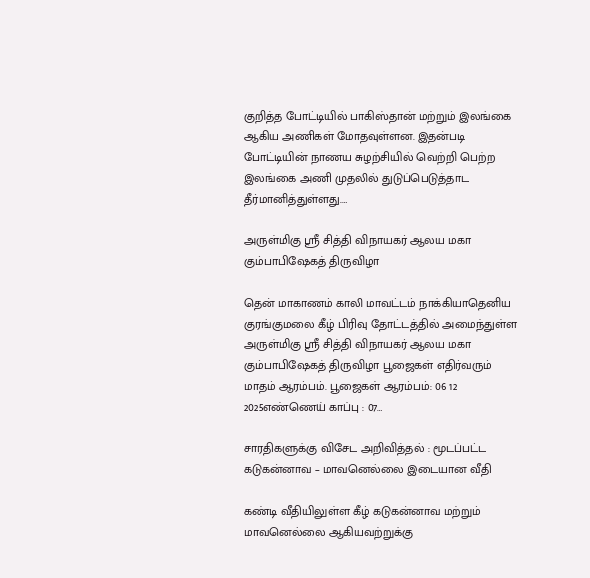குறித்த போட்டியில் பாகிஸ்தான் மற்றும் இலங்கை ஆகிய அணிகள் மோதவுள்ளன. இதன்படி போட்டியின் நாணய சுழற்சியில் வெற்றி பெற்ற இலங்கை அணி முதலில் துடுப்பெடுத்தாட தீர்மானித்துள்ளது.…

அருள்மிகு ஸ்ரீ சித்தி விநாயகர் ஆலய மகா கும்பாபிஷேகத் திருவிழா

தென் மாகாணம் காலி மாவட்டம் நாக்கியாதெனிய குரங்குமலை கீழ் பிரிவு தோட்டத்தில் அமைந்துள்ள அருள்மிகு ஸ்ரீ சித்தி விநாயகர் ஆலய மகா கும்பாபிஷேகத் திருவிழா பூஜைகள் எதிர்வரும் மாதம் ஆரம்பம். பூஜைகள் ஆரம்பம்: 06 12 2025எண்ணெய் காப்பு : 07…

சாரதிகளுக்கு விசேட அறிவித்தல் : மூடப்பட்ட கடுகன்னாவ – மாவனெல்லை இடையான வீதி

கண்டி வீதியிலுள்ள கீழ் கடுகன்னாவ மற்றும் மாவனெல்லை ஆகியவற்றுக்கு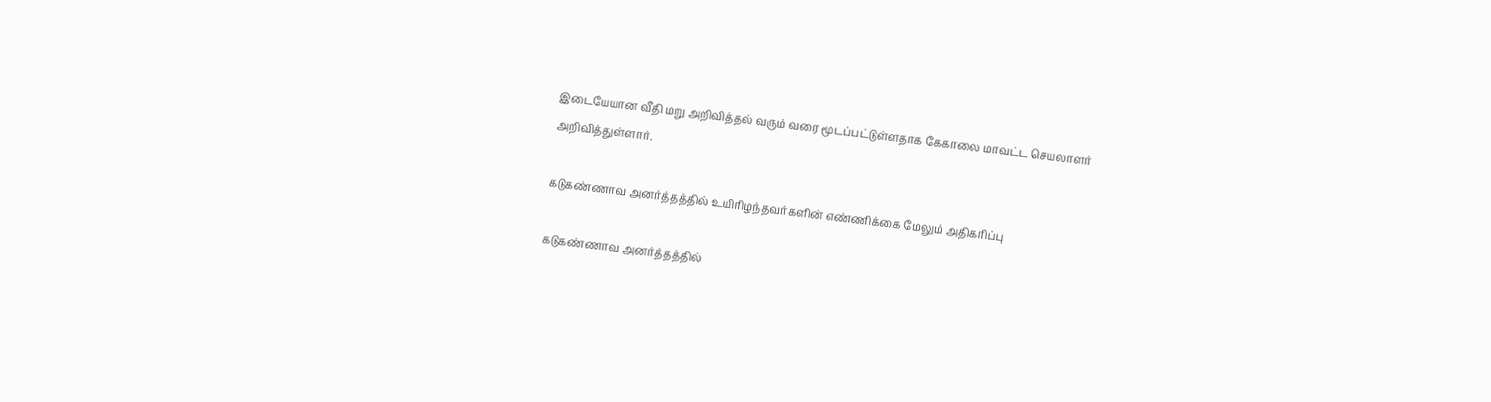இடையேயான வீதி மறு அறிவித்தல் வரும் வரை மூடப்பட்டுள்ளதாக கேகாலை மாவட்ட செயலாளர் அறிவித்துள்ளார்.

கடுகண்ணாவ அனர்த்தத்தில் உயிரிழந்தவர்களின் எண்ணிக்கை மேலும் அதிகரிப்பு

கடுகண்ணாவ அனர்த்தத்தில்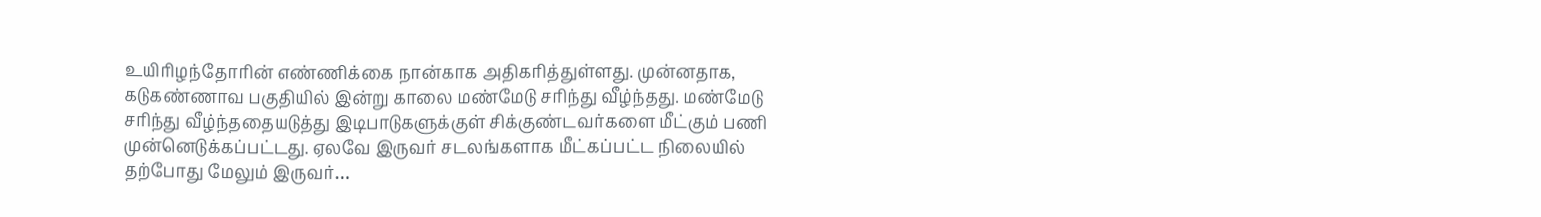உயிரிழந்தோரின் எண்ணிக்கை நான்காக அதிகரித்துள்ளது. முன்னதாக, கடுகண்ணாவ பகுதியில் இன்று காலை மண்மேடு சரிந்து வீழ்ந்தது. மண்மேடு சரிந்து வீழ்ந்ததையடுத்து இடிபாடுகளுக்குள் சிக்குண்டவர்களை மீட்கும் பணி முன்னெடுக்கப்பட்டது. ஏலவே இருவர் சடலங்களாக மீட்கப்பட்ட நிலையில் தற்போது மேலும் இருவர்…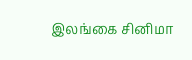இலங்கை சினிமா